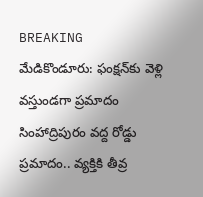BREAKING
మేడికొండూరు: ఫంక్షన్‌కు వెళ్లి వస్తుండగా ప్రమాదం సింహాద్రిపురం వద్ద రోడ్డు ప్రమాదం.. వ్యక్తికి తీవ్ర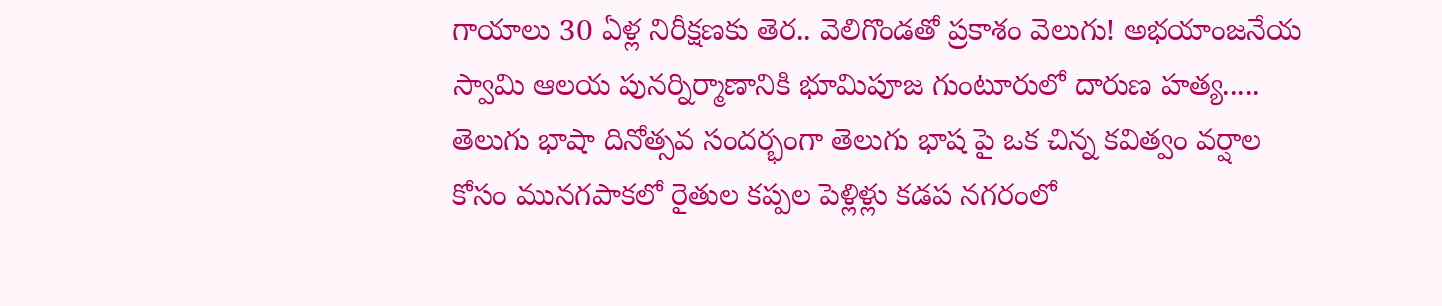గాయాలు 30 ఏళ్ల నిరీక్షణకు తెర.. వెలిగొండతో ప్రకాశం వెలుగు! అభయాంజనేయ స్వామి ఆలయ పునర్నిర్మాణానికి భూమిపూజ గుంటూరులో దారుణ హత్య..... తెలుగు భాషా దినోత్సవ సందర్భంగా తెలుగు భాష పై ఒక చిన్న కవిత్వం వర్షాల కోసం మునగపాకలో రైతుల కప్పల పెళ్లిళ్లు కడప నగరంలో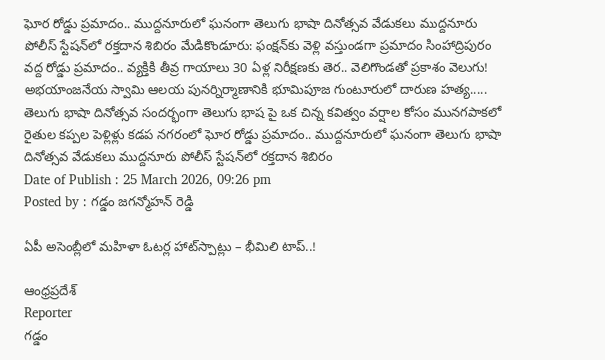ఘోర రోడ్డు ప్రమాదం.. ముద్దనూరులో ఘనంగా తెలుగు భాషా దినోత్సవ వేడుకలు ముద్దనూరు పోలీస్ స్టేషన్‌లో రక్తదాన శిబిరం మేడికొండూరు: ఫంక్షన్‌కు వెళ్లి వస్తుండగా ప్రమాదం సింహాద్రిపురం వద్ద రోడ్డు ప్రమాదం.. వ్యక్తికి తీవ్ర గాయాలు 30 ఏళ్ల నిరీక్షణకు తెర.. వెలిగొండతో ప్రకాశం వెలుగు! అభయాంజనేయ స్వామి ఆలయ పునర్నిర్మాణానికి భూమిపూజ గుంటూరులో దారుణ హత్య..... తెలుగు భాషా దినోత్సవ సందర్భంగా తెలుగు భాష పై ఒక చిన్న కవిత్వం వర్షాల కోసం మునగపాకలో రైతుల కప్పల పెళ్లిళ్లు కడప నగరంలో ఘోర రోడ్డు ప్రమాదం.. ముద్దనూరులో ఘనంగా తెలుగు భాషా దినోత్సవ వేడుకలు ముద్దనూరు పోలీస్ స్టేషన్‌లో రక్తదాన శిబిరం
Date of Publish : 25 March 2026, 09:26 pm
Posted by : గడ్డం జగన్మోహన్ రెడ్డి

ఏపీ అసెంబ్లీలో మహిళా ఓటర్ల హాట్‌స్పాట్లు – భీమిలి టాప్..!

ఆంధ్రప్రదేశ్
Reporter
గడ్డం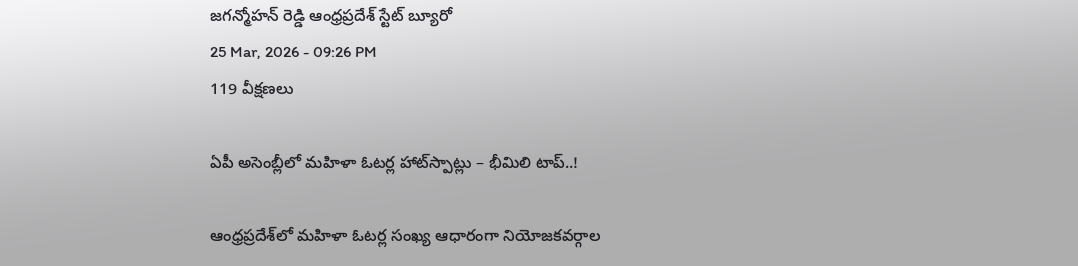జగన్మోహన్ రెడ్డి ఆంధ్రప్రదేశ్ స్టేట్ బ్యూరో
25 Mar, 2026 - 09:26 PM
119 వీక్షణలు

ఏపీ అసెంబ్లీలో మహిళా ఓటర్ల హాట్‌స్పాట్లు – భీమిలి టాప్..!

ఆంధ్రప్రదేశ్‌లో మహిళా ఓటర్ల సంఖ్య ఆధారంగా నియోజకవర్గాల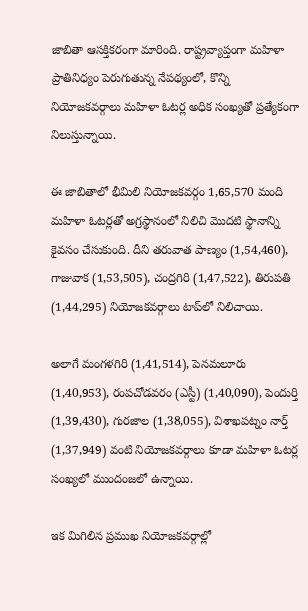జాబితా ఆసక్తికరంగా మారింది. రాష్ట్రవ్యాప్తంగా మహిళా ప్రాతినిధ్యం పెరుగుతున్న నేపథ్యంలో, కొన్ని నియోజకవర్గాలు మహిళా ఓటర్ల అధిక సంఖ్యతో ప్రత్యేకంగా నిలుస్తున్నాయి.

ఈ జాబితాలో భీమిలి నియోజకవర్గం 1,65,570 మంది మహిళా ఓటర్లతో అగ్రస్థానంలో నిలిచి మొదటి స్థానాన్ని కైవసం చేసుకుంది. దీని తరువాత పాణ్యం (1,54,460), గాజువాక (1,53,505), చంద్రగిరి (1,47,522), తిరుపతి (1,44,295) నియోజకవర్గాలు టాప్‌లో నిలిచాయి.

అలాగే మంగళగిరి (1,41,514), పెనమలూరు (1,40,953), రంపచోడవరం (ఎస్టీ) (1,40,090), పెందుర్తి (1,39,430), గురజాల (1,38,055), విశాఖపట్నం నార్త్ (1,37,949) వంటి నియోజకవర్గాలు కూడా మహిళా ఓటర్ల సంఖ్యలో ముందంజలో ఉన్నాయి.

ఇక మిగిలిన ప్రముఖ నియోజకవర్గాల్లో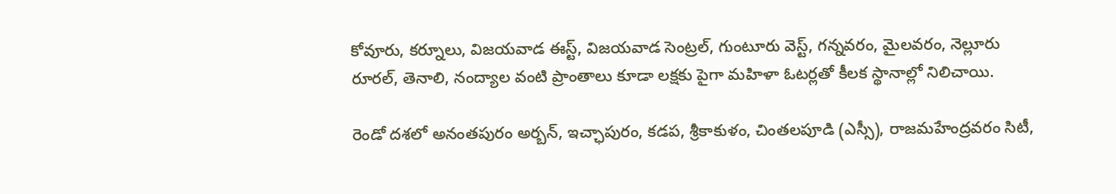కోవూరు, కర్నూలు, విజయవాడ ఈస్ట్, విజయవాడ సెంట్రల్, గుంటూరు వెస్ట్, గన్నవరం, మైలవరం, నెల్లూరు రూరల్, తెనాలి, నంద్యాల వంటి ప్రాంతాలు కూడా లక్షకు పైగా మహిళా ఓటర్లతో కీలక స్థానాల్లో నిలిచాయి.

రెండో దశలో అనంతపురం అర్బన్, ఇచ్ఛాపురం, కడప, శ్రీకాకుళం, చింతలపూడి (ఎస్సీ), రాజమహేంద్రవరం సిటీ,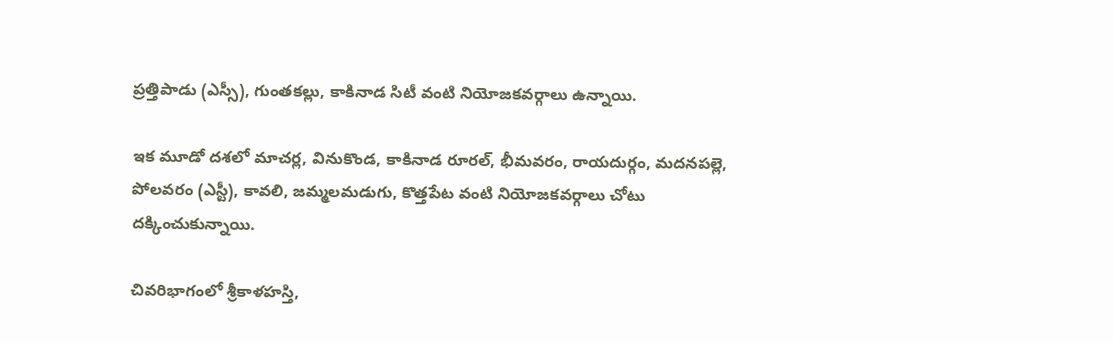ప్రత్తిపాడు (ఎస్సీ), గుంతకల్లు, కాకినాడ సిటీ వంటి నియోజకవర్గాలు ఉన్నాయి.

ఇక మూడో దశలో మాచర్ల, వినుకొండ, కాకినాడ రూరల్, భీమవరం, రాయదుర్గం, మదనపల్లె, పోలవరం (ఎస్టీ), కావలి, జమ్మలమడుగు, కొత్తపేట వంటి నియోజకవర్గాలు చోటు దక్కించుకున్నాయి.

చివరిభాగంలో శ్రీకాళహస్తి,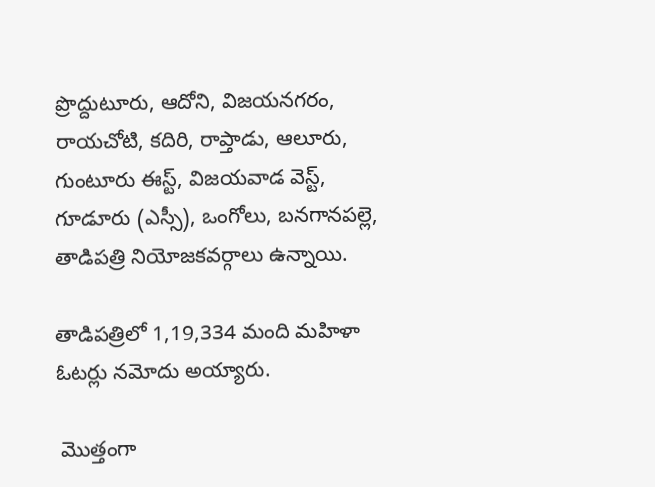ప్రొద్దుటూరు, ఆదోని, విజయనగరం, రాయచోటి, కదిరి, రాప్తాడు, ఆలూరు, గుంటూరు ఈస్ట్, విజయవాడ వెస్ట్, గూడూరు (ఎస్సీ), ఒంగోలు, బనగానపల్లె, తాడిపత్రి నియోజకవర్గాలు ఉన్నాయి.

తాడిపత్రిలో 1,19,334 మంది మహిళా ఓటర్లు నమోదు అయ్యారు.

 మొత్తంగా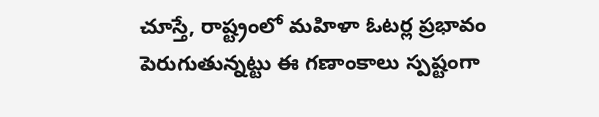చూస్తే, రాష్ట్రంలో మహిళా ఓటర్ల ప్రభావం పెరుగుతున్నట్టు ఈ గణాంకాలు స్పష్టంగా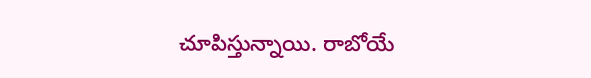చూపిస్తున్నాయి. రాబోయే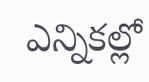ఎన్నికల్లో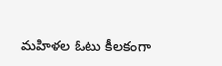మహిళల ఓటు కీలకంగా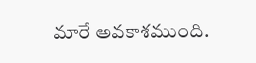మారే అవకాశముంది.